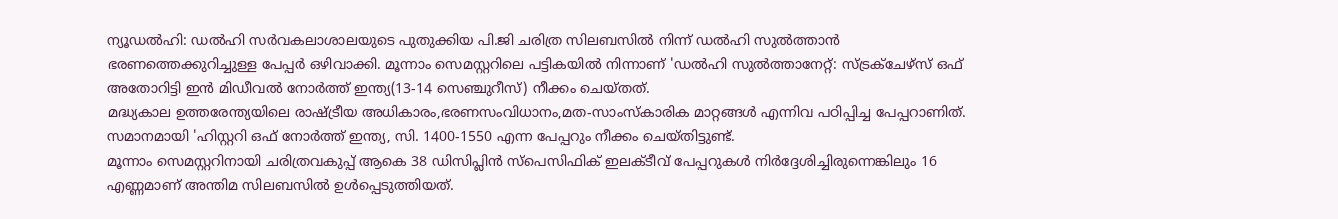ന്യൂഡൽഹി: ഡൽഹി സർവകലാശാലയുടെ പുതുക്കിയ പി.ജി ചരിത്ര സിലബസിൽ നിന്ന് ഡൽഹി സുൽത്താൻ ഭരണത്തെക്കുറിച്ചുള്ള പേപ്പർ ഒഴിവാക്കി. മൂന്നാം സെമസ്റ്ററിലെ പട്ടികയിൽ നിന്നാണ് 'ഡൽഹി സുൽത്താനേറ്റ്: സ്ട്രക്ചേഴ്സ് ഒഫ് അതോറിട്ടി ഇൻ മിഡീവൽ നോർത്ത് ഇന്ത്യ(13-14 സെഞ്ചുറീസ്) നീക്കം ചെയ്തത്.
മദ്ധ്യകാല ഉത്തരേന്ത്യയിലെ രാഷ്ട്രീയ അധികാരം,ഭരണസംവിധാനം,മത-സാംസ്കാരിക മാറ്റങ്ങൾ എന്നിവ പഠിപ്പിച്ച പേപ്പറാണിത്. സമാനമായി 'ഹിസ്റ്ററി ഒഫ് നോർത്ത് ഇന്ത്യ, സി. 1400-1550 എന്ന പേപ്പറും നീക്കം ചെയ്തിട്ടുണ്ട്.
മൂന്നാം സെമസ്റ്ററിനായി ചരിത്രവകുപ്പ് ആകെ 38 ഡിസിപ്ലിൻ സ്പെസിഫിക് ഇലക്ടീവ് പേപ്പറുകൾ നിർദ്ദേശിച്ചിരുന്നെങ്കിലും 16 എണ്ണമാണ് അന്തിമ സിലബസിൽ ഉൾപ്പെടുത്തിയത്.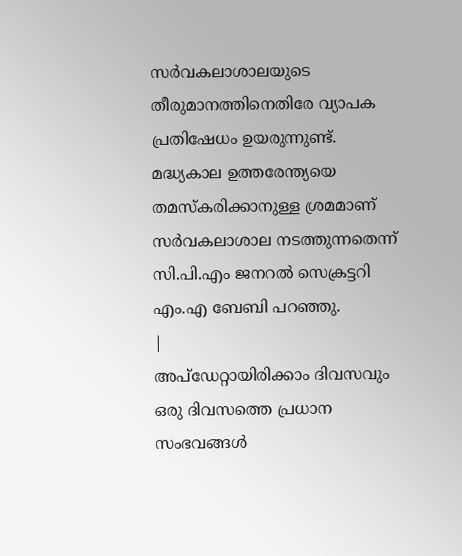സർവകലാശാലയുടെ തീരുമാനത്തിനെതിരേ വ്യാപക പ്രതിഷേധം ഉയരുന്നുണ്ട്. മദ്ധ്യകാല ഉത്തരേന്ത്യയെ തമസ്കരിക്കാനുള്ള ശ്രമമാണ് സർവകലാശാല നടത്തുന്നതെന്ന് സി.പി.എം ജനറൽ സെക്രട്ടറി എം.എ ബേബി പറഞ്ഞു.
|
അപ്ഡേറ്റായിരിക്കാം ദിവസവും
ഒരു ദിവസത്തെ പ്രധാന സംഭവങ്ങൾ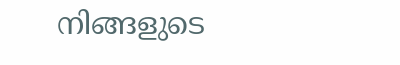നിങ്ങളുടെ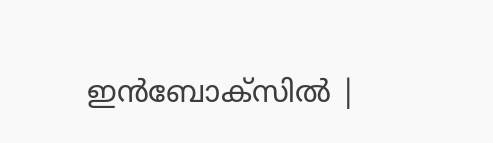ഇൻബോക്സിൽ |